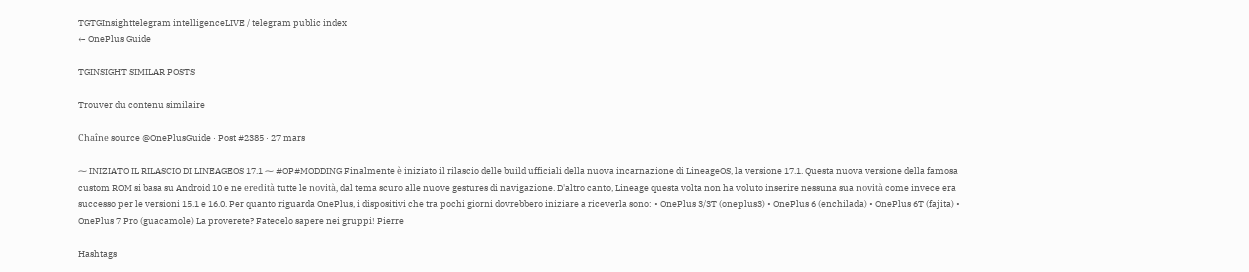TGTGInsighttelegram intelligenceLIVE / telegram public index
← OnePlus Guide

TGINSIGHT SIMILAR POSTS

Trouver du contenu similaire

Chaîne source @OnePlusGuide · Post #2385 · 27 mars

⁓ INIZIATO IL RILASCIO DI LINEAGEOS 17.1 ⁓ #OP#MODDING Finalmente è iniziato il rilascio delle build ufficiali della nuova incarnazione di LineageOS, la versione 17.1. Questa nuova versione della famosa custom ROM si basa su Android 10 e ne eredità tutte le novità, dal tema scuro alle nuove gestures di navigazione. D'altro canto, Lineage questa volta non ha voluto inserire nessuna sua novità come invece era successo per le versioni 15.1 e 16.0. Per quanto riguarda OnePlus, i dispositivi che tra pochi giorni dovrebbero iniziare a riceverla sono: • OnePlus 3/3T (oneplus3) • OnePlus 6 (enchilada) • OnePlus 6T (fajita) • OnePlus 7 Pro (guacamole) La proverete? Fatecelo sapere nei gruppi! Pierre

Hashtags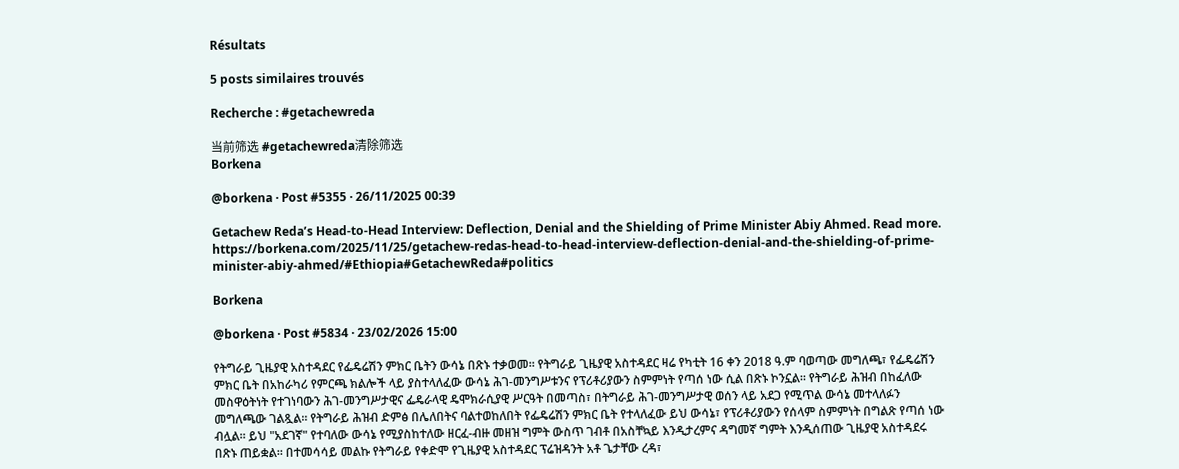Résultats

5 posts similaires trouvés

Recherche : #getachewreda

当前筛选 #getachewreda清除筛选
Borkena

@borkena · Post #5355 · 26/11/2025 00:39

Getachew Reda’s Head-to-Head Interview: Deflection, Denial and the Shielding of Prime Minister Abiy Ahmed. Read more. https://borkena.com/2025/11/25/getachew-redas-head-to-head-interview-deflection-denial-and-the-shielding-of-prime-minister-abiy-ahmed/#Ethiopia#GetachewReda#politics

Borkena

@borkena · Post #5834 · 23/02/2026 15:00

የትግራይ ጊዜያዊ አስተዳደር የፌዴሬሽን ምክር ቤትን ውሳኔ በጽኑ ተቃወመ። የትግራይ ጊዜያዊ አስተዳደር ዛሬ የካቲት 16 ቀን 2018 ዓ.ም ባወጣው መግለጫ፣ የፌዴሬሽን ምክር ቤት በአከራካሪ የምርጫ ክልሎች ላይ ያስተላለፈው ውሳኔ ሕገ-መንግሥቱንና የፕሪቶሪያውን ስምምነት የጣሰ ነው ሲል በጽኑ ኮንኗል። የትግራይ ሕዝብ በከፈለው መስዋዕትነት የተገነባውን ሕገ-መንግሥታዊና ፌዴራላዊ ዴሞክራሲያዊ ሥርዓት በመጣስ፣ በትግራይ ሕገ-መንግሥታዊ ወሰን ላይ አደጋ የሚጥል ውሳኔ መተላለፉን መግለጫው ገልጿል። የትግራይ ሕዝብ ድምፅ በሌለበትና ባልተወከለበት የፌዴሬሽን ምክር ቤት የተላለፈው ይህ ውሳኔ፣ የፕሪቶሪያውን የሰላም ስምምነት በግልጽ የጣሰ ነው ብሏል። ይህ "አደገኛ" የተባለው ውሳኔ የሚያስከተለው ዘርፈ-ብዙ መዘዝ ግምት ውስጥ ገብቶ በአስቸኳይ እንዲታረምና ዳግመኛ ግምት እንዲሰጠው ጊዜያዊ አስተዳደሩ በጽኑ ጠይቋል። በተመሳሳይ መልኩ የትግራይ የቀድሞ የጊዜያዊ አስተዳደር ፕሬዝዳንት አቶ ጌታቸው ረዳ፣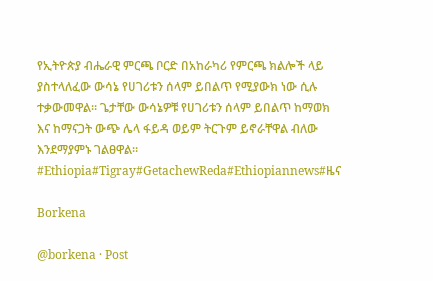የኢትዮጵያ ብሔራዊ ምርጫ ቦርድ በአከራካሪ የምርጫ ክልሎች ላይ ያስተላለፈው ውሳኔ የሀገሪቱን ሰላም ይበልጥ የሚያውክ ነው ሲሉ ተቃውመዋል። ጌታቸው ውሳኔዎቹ የሀገሪቱን ሰላም ይበልጥ ከማወክ እና ከማናጋት ውጭ ሌላ ፋይዳ ወይም ትርጉም ይኖራቸዋል ብለው እንደማያምኑ ገልፀዋል። #Ethiopia#Tigray#GetachewReda#Ethiopiannews#ዜና

Borkena

@borkena · Post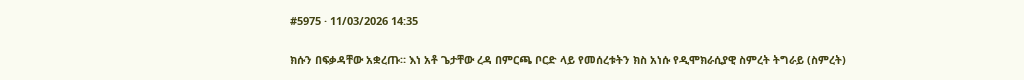#5975 · 11/03/2026 14:35

ክሱን በፍቃዳቸው አቋረጡ። እነ አቶ ጌታቸው ረዳ በምርጫ ቦርድ ላይ የመሰረቱትን ክስ አነሱ የዲሞክራሲያዊ ስምረት ትግራይ (ስምረት)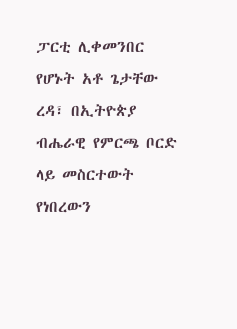ፓርቲ ሊቀመንበር የሆኑት አቶ ጌታቸው ረዳ፣ በኢትዮጵያ ብሔራዊ የምርጫ ቦርድ ላይ መስርተውት የነበረውን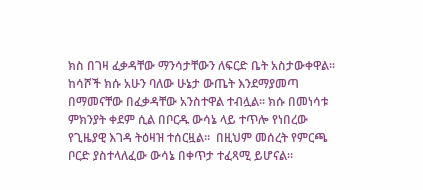ክስ በገዛ ፈቃዳቸው ማንሳታቸውን ለፍርድ ቤት አስታውቀዋል።  ከሳሾች ክሱ አሁን ባለው ሁኔታ ውጤት እንደማያመጣ በማመናቸው በፈቃዳቸው አንስተዋል ተብሏል። ክሱ በመነሳቱ ምክንያት ቀደም ሲል በቦርዱ ውሳኔ ላይ ተጥሎ የነበረው የጊዜያዊ እገዳ ትዕዛዝ ተሰርዟል።  በዚህም መሰረት የምርጫ ቦርድ ያስተላለፈው ውሳኔ በቀጥታ ተፈጻሚ ይሆናል።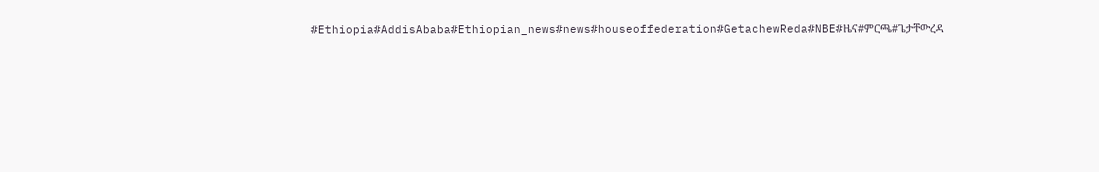#Ethiopia#AddisAbaba#Ethiopian_news#news#houseoffederation#GetachewReda#NBE#ዜና#ምርጫ#ጌታቸውረዳ